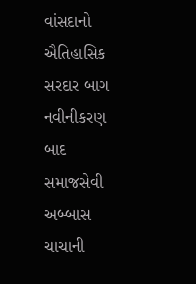વાંસદાનો ઐતિહાસિક સરદાર બાગ નવીનીકરણ બાદ સમાજસેવી અબ્બાસ ચાચાની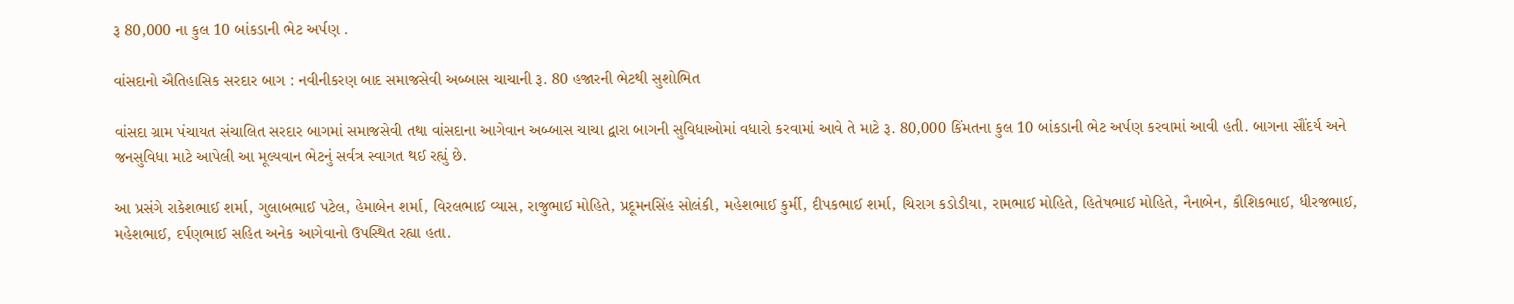રૂ 80,000 ના કુલ 10 બાંકડાની ભેટ અર્પણ .

વાંસદાનો ઐતિહાસિક સરદાર બાગ : નવીનીકરણ બાદ સમાજસેવી અબ્બાસ ચાચાની રૂ. 80 હજારની ભેટથી સુશોભિત

વાંસદા ગ્રામ પંચાયત સંચાલિત સરદાર બાગમાં સમાજસેવી તથા વાંસદાના આગેવાન અબ્બાસ ચાચા દ્વારા બાગની સુવિધાઓમાં વધારો કરવામાં આવે તે માટે રૂ. 80,000 કિંમતના કુલ 10 બાંકડાની ભેટ અર્પણ કરવામાં આવી હતી. બાગના સૌંદર્ય અને જનસુવિધા માટે આપેલી આ મૂલ્યવાન ભેટનું સર્વત્ર સ્વાગત થઈ રહ્યું છે.

આ પ્રસંગે રાકેશભાઈ શર્મા, ગુલાબભાઈ પટેલ, હેમાબેન શર્મા, વિરલભાઈ વ્યાસ, રાજુભાઈ મોહિતે, પ્રદૂમનસિંહ સોલંકી, મહેશભાઈ કુર્મી, દીપકભાઈ શર્મા, ચિરાગ કડોડીયા, રામભાઈ મોહિતે, હિતેષભાઈ મોહિતે, નૈનાબેન, કૌશિકભાઈ, ધીરજભાઈ, મહેશભાઈ, દર્પણભાઈ સહિત અનેક આગેવાનો ઉપસ્થિત રહ્યા હતા.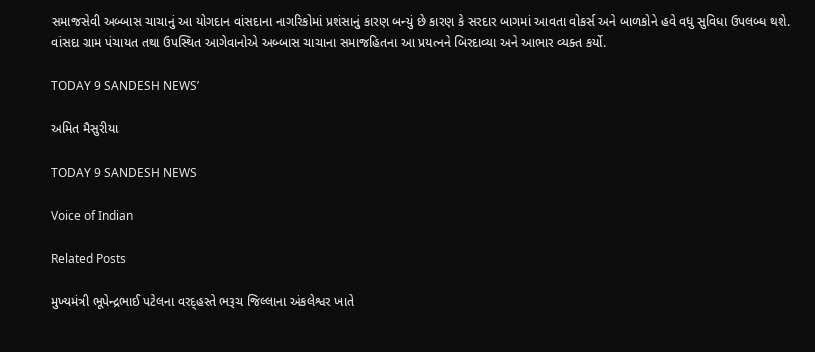સમાજસેવી અબ્બાસ ચાચાનું આ યોગદાન વાંસદાના નાગરિકોમાં પ્રશંસાનું કારણ બન્યું છે કારણ કે સરદાર બાગમાં આવતા વોકર્સ અને બાળકોને હવે વધુ સુવિધા ઉપલબ્ધ થશે.
વાંસદા ગ્રામ પંચાયત તથા ઉપસ્થિત આગેવાનોએ અબ્બાસ ચાચાના સમાજહિતના આ પ્રયત્નને બિરદાવ્યા અને આભાર વ્યક્ત કર્યો.

TODAY 9 SANDESH NEWS’

અમિત મૈસુરીયા

TODAY 9 SANDESH NEWS

Voice of Indian

Related Posts

મુખ્યમંત્રી ભૂપેન્દ્રભાઈ પટેલના વરદ્હસ્તે ભરૂચ જિલ્લાના અંકલેશ્વર ખાતે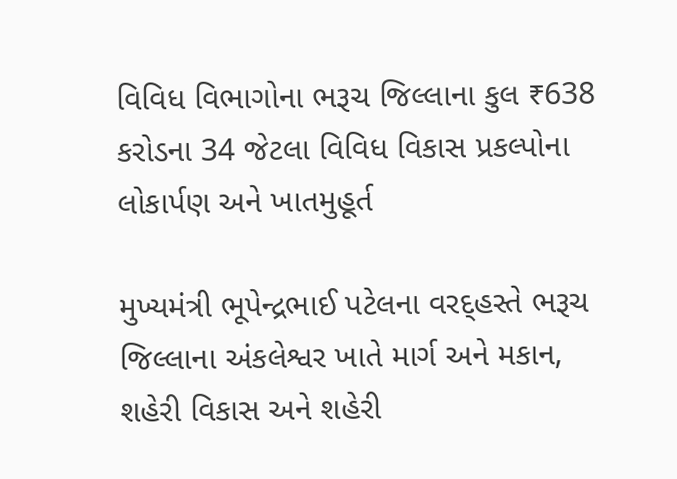વિવિધ વિભાગોના ભરૂચ જિલ્લાના કુલ ₹638 કરોડના 34 જેટલા વિવિધ વિકાસ પ્રકલ્પોના લોકાર્પણ અને ખાતમુહૂર્ત

મુખ્યમંત્રી ભૂપેન્દ્રભાઈ પટેલના વરદ્હસ્તે ભરૂચ જિલ્લાના અંકલેશ્વર ખાતે માર્ગ અને મકાન, શહેરી વિકાસ અને શહેરી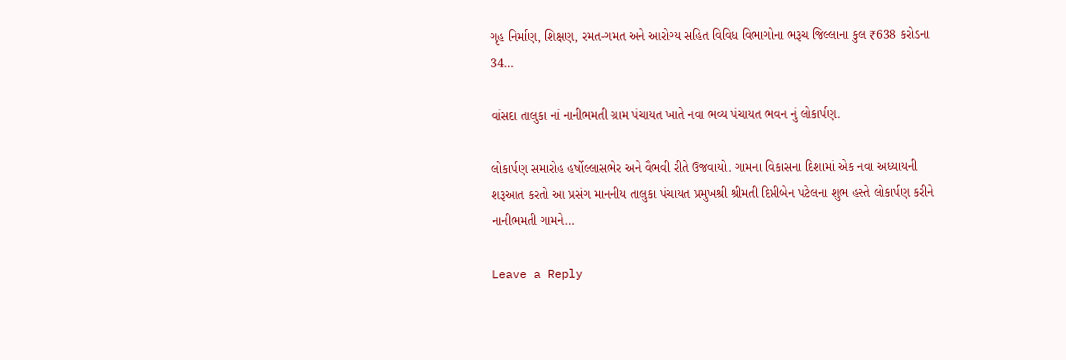ગૃહ નિર્માણ, શિક્ષણ, રમત-ગમત અને આરોગ્ય સહિત વિવિધ વિભાગોના ભરૂચ જિલ્લાના કુલ ₹638 કરોડના 34…

વાંસદા તાલુકા નાં નાનીભમતી ગ્રામ પંચાયત ખાતે નવા ભવ્ય પંચાયત ભવન નું લોકાર્પણ.

લોકાર્પણ સમારોહ હર્ષોલ્લાસભેર અને વૈભવી રીતે ઉજવાયો. ગામના વિકાસના દિશામાં એક નવા અધ્યાયની શરૂઆત કરતો આ પ્રસંગ માનનીય તાલુકા પંચાયત પ્રમુખશ્રી શ્રીમતી દિપ્તીબેન પટેલના શુભ હસ્તે લોકાર્પણ કરીને નાનીભમતી ગામને…

Leave a Reply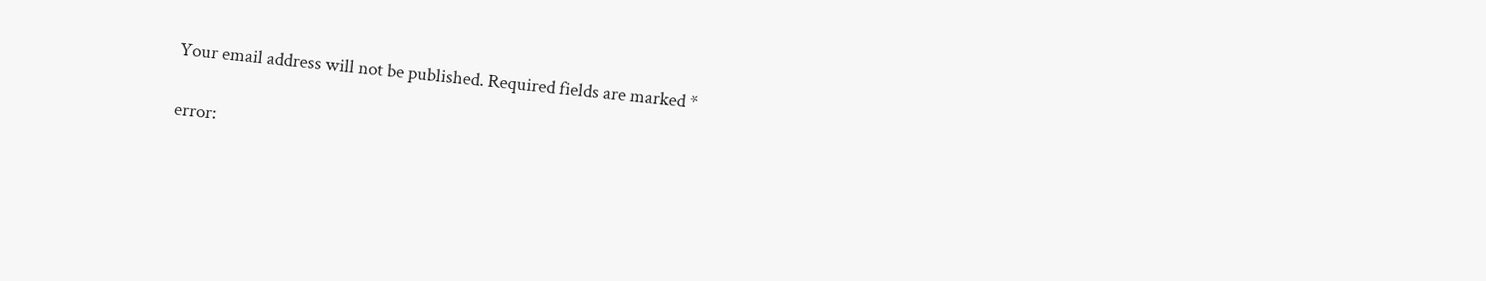Your email address will not be published. Required fields are marked *

error: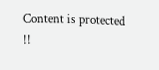Content is protected !!